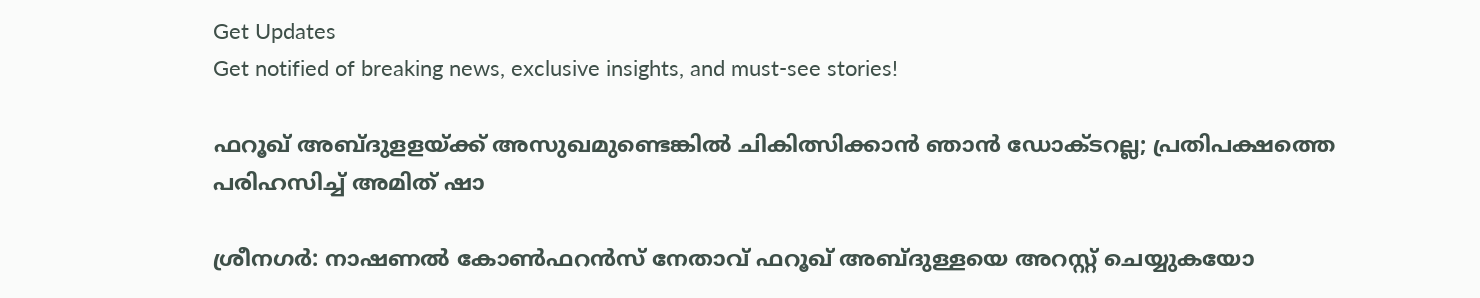Get Updates
Get notified of breaking news, exclusive insights, and must-see stories!

ഫറൂഖ് അബ്ദുളളയ്ക്ക് അസുഖമുണ്ടെങ്കിൽ ചികിത്സിക്കാൻ ഞാൻ ഡോക്ടറല്ല; പ്രതിപക്ഷത്തെ പരിഹസിച്ച് അമിത് ഷാ

ശ്രീനഗർ: നാഷണൽ കോൺഫറൻസ് നേതാവ് ഫറൂഖ് അബ്ദുള്ളയെ അറസ്റ്റ് ചെയ്യുകയോ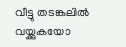വീട്ടു തടങ്കലിൽ വയ്ക്കുകയോ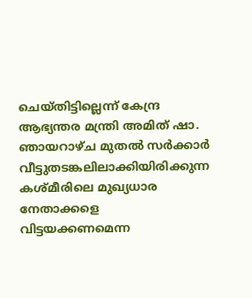ചെയ്തിട്ടില്ലെന്ന് കേന്ദ്ര ആഭ്യന്തര മന്ത്രി അമിത് ഷാ. ഞായറാഴ്ച മുതൽ സർക്കാർ വീട്ടുതടങ്കലിലാക്കിയിരിക്കുന്ന കശ്മീരിലെ മുഖ്യധാര നേതാക്കളെ വിട്ടയക്കണമെന്ന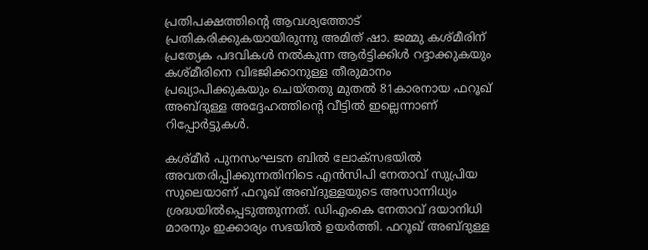പ്രതിപക്ഷത്തിന്റെ ആവശ്യത്തോട് പ്രതികരിക്കുകയായിരുന്നു അമിത് ഷാ. ജമ്മു കശ്മീരിന് പ്രത്യേക പദവികൾ നൽകുന്ന ആർട്ടിക്കിൾ റദ്ദാക്കുകയും കശ്മീരിനെ വിഭജിക്കാനുള്ള തീരുമാനം പ്രഖ്യാപിക്കുകയും ചെയ്തതു മുതൽ 81കാരനായ ഫറൂഖ് അബ്ദുള്ള അദ്ദേഹത്തിന്റെ വീട്ടിൽ ഇല്ലെന്നാണ് റിപ്പോർട്ടുകൾ.

കശ്മീർ പുനസംഘടന ബിൽ ലോക്സഭയിൽ അവതരിപ്പിക്കുന്നതിനിടെ എൻസിപി നേതാവ് സുപ്രിയ സുലെയാണ് ഫറൂഖ് അബ്ദുള്ളയുടെ അസാന്നിധ്യം ശ്രദ്ധയിൽപ്പെടുത്തുന്നത്. ഡിഎംകെ നേതാവ് ദയാനിധി മാരനും ഇക്കാര്യം സഭയിൽ ഉയർത്തി. ഫറൂഖ് അബ്ദുള്ള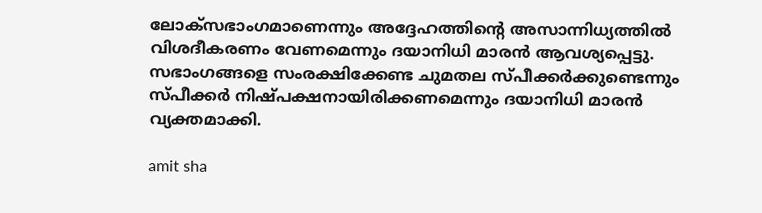ലോക്സഭാംഗമാണെന്നും അദ്ദേഹത്തിന്റെ അസാന്നിധ്യത്തിൽ വിശദീകരണം വേണമെന്നും ദയാനിധി മാരൻ ആവശ്യപ്പെട്ടു. സഭാംഗങ്ങളെ സംരക്ഷിക്കേണ്ട ചുമതല സ്പീക്കർക്കുണ്ടെന്നും സ്പീക്കർ നിഷ്പക്ഷനായിരിക്കണമെന്നും ദയാനിധി മാരൻ വ്യക്തമാക്കി.

amit sha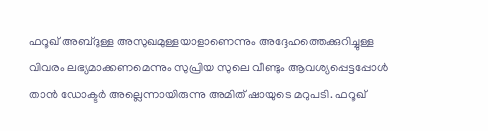ഫറൂഖ് അബ്ദുള്ള അസുഖമുള്ളയാളാണെന്നും അദ്ദേഹത്തെക്കുറിച്ചുള്ള വിവരം ലഭ്യമാക്കണമെന്നും സുപ്രിയ സുലെ വീണ്ടും ആവശ്യപ്പെട്ടപ്പോൾ താൻ ഡോക്ടർ അല്ലെന്നായിരുന്നു അമിത് ഷായുടെ മറുപടി. ഫറൂഖ്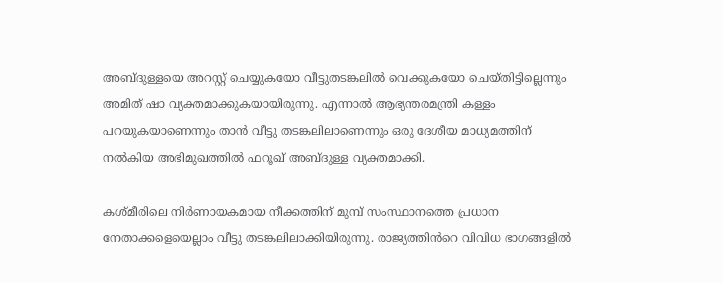അബ്ദുള്ളയെ അറസ്റ്റ് ചെയ്യുകയോ വീട്ടുതടങ്കലിൽ വെക്കുകയോ ചെയ്തിട്ടില്ലെന്നും അമിത് ഷാ വ്യക്തമാക്കുകയായിരുന്നു. എന്നാൽ ആഭ്യന്തരമന്ത്രി കള്ളം പറയുകയാണെന്നും താൻ വീട്ടു തടങ്കലിലാണെന്നും ഒരു ദേശീയ മാധ്യമത്തിന് നൽകിയ അഭിമുഖത്തിൽ ഫറൂഖ് അബ്ദുള്ള വ്യക്തമാക്കി.

കശ്മീരിലെ നിർണായകമായ നീക്കത്തിന് മുമ്പ് സംസ്ഥാനത്തെ പ്രധാന നേതാക്കളെയെല്ലാം വീട്ടു തടങ്കലിലാക്കിയിരുന്നു. രാജ്യത്തിൻറെ വിവിധ ഭാഗങ്ങളിൽ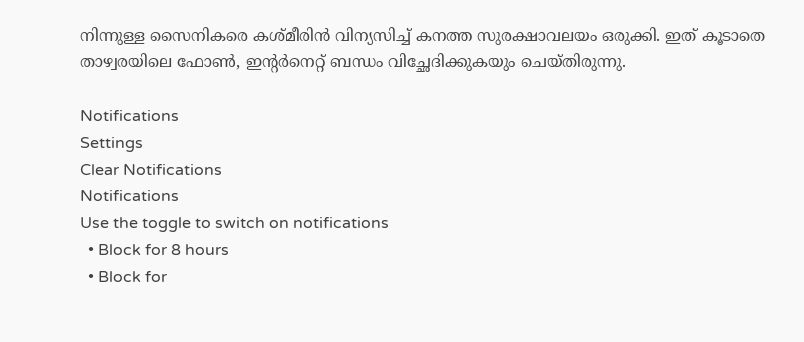നിന്നുള്ള സൈനികരെ കശ്മീരിൻ വിന്യസിച്ച് കനത്ത സുരക്ഷാവലയം ഒരുക്കി. ഇത് കൂടാതെ താഴ്വരയിലെ ഫോൺ, ഇന്റർനെറ്റ് ബന്ധം വിച്ഛേദിക്കുകയും ചെയ്തിരുന്നു.

Notifications
Settings
Clear Notifications
Notifications
Use the toggle to switch on notifications
  • Block for 8 hours
  • Block for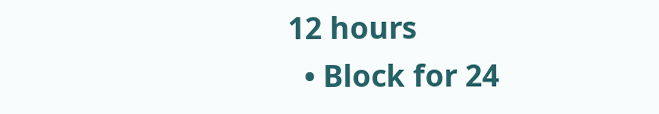12 hours
  • Block for 24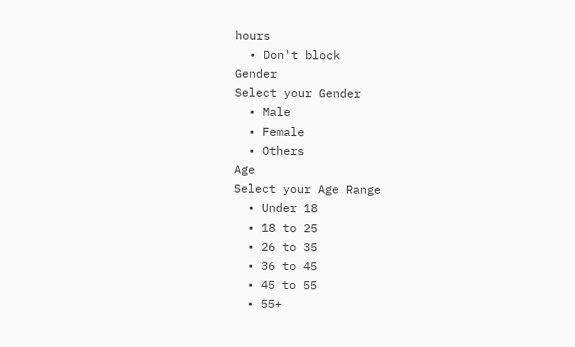hours
  • Don't block
Gender
Select your Gender
  • Male
  • Female
  • Others
Age
Select your Age Range
  • Under 18
  • 18 to 25
  • 26 to 35
  • 36 to 45
  • 45 to 55
  • 55+